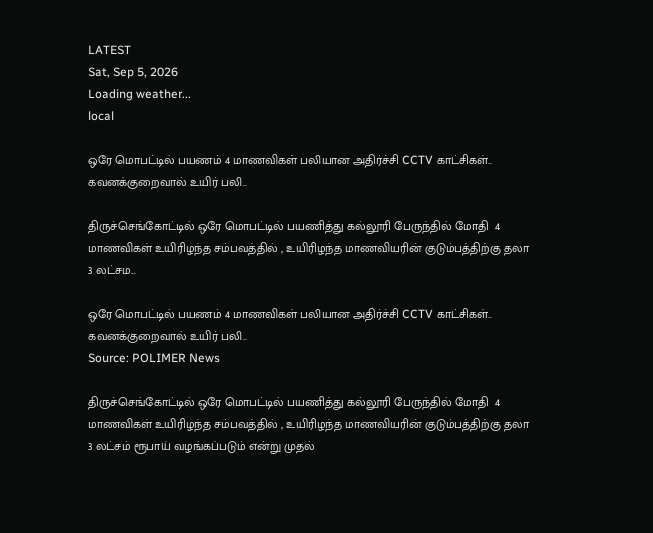LATEST
Sat, Sep 5, 2026
Loading weather...
local

ஒரே மொபட்டில் பயணம் 4 மாணவிகள் பலியான அதிர்ச்சி CCTV காட்சிகள்.. கவனக்குறைவால் உயிர் பலி..

திருச்செங்கோட்டில் ஒரே மொபட்டில் பயணித்து கல்லூரி பேருந்தில் மோதி  4 மாணவிகள் உயிரிழந்த சம்பவத்தில் , உயிரிழந்த மாணவியரின் குடும்பத்திற்கு தலா 3 லட்சம...

ஒரே மொபட்டில் பயணம் 4 மாணவிகள் பலியான அதிர்ச்சி CCTV காட்சிகள்.. கவனக்குறைவால் உயிர் பலி..
Source: POLIMER News

திருச்செங்கோட்டில் ஒரே மொபட்டில் பயணித்து கல்லூரி பேருந்தில் மோதி  4 மாணவிகள் உயிரிழந்த சம்பவத்தில் , உயிரிழந்த மாணவியரின் குடும்பத்திற்கு தலா 3 லட்சம் ரூபாய் வழங்கப்படும் என்று முதல்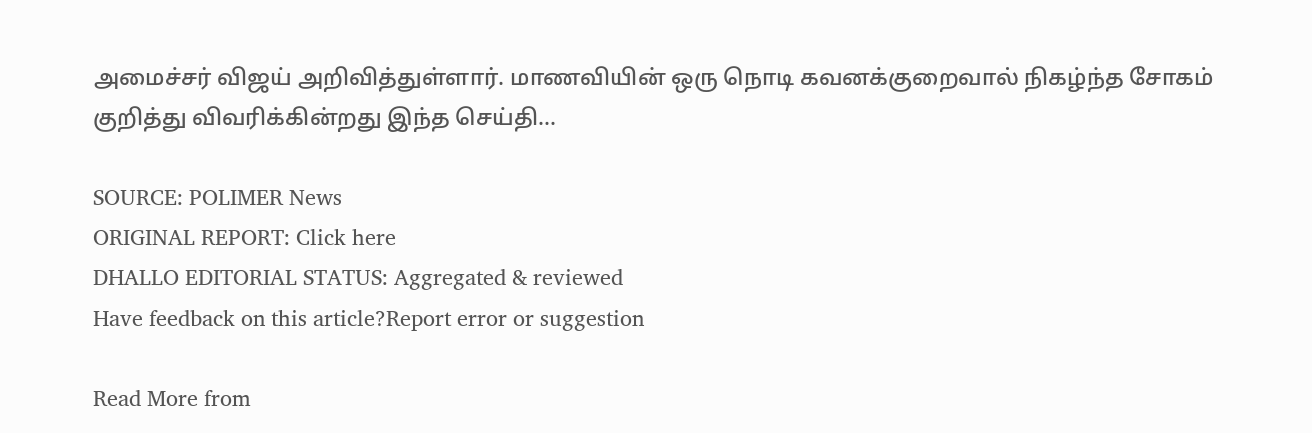அமைச்சர் விஜய் அறிவித்துள்ளார். மாணவியின் ஒரு நொடி கவனக்குறைவால் நிகழ்ந்த சோகம் குறித்து விவரிக்கின்றது இந்த செய்தி...

SOURCE: POLIMER News
ORIGINAL REPORT: Click here
DHALLO EDITORIAL STATUS: Aggregated & reviewed
Have feedback on this article?Report error or suggestion

Read More from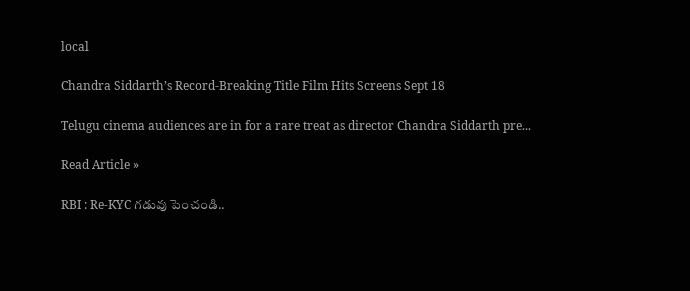local

Chandra Siddarth’s Record-Breaking Title Film Hits Screens Sept 18

Telugu cinema audiences are in for a rare treat as director Chandra Siddarth pre...

Read Article »

RBI : Re-KYC గడువు పెంచండి..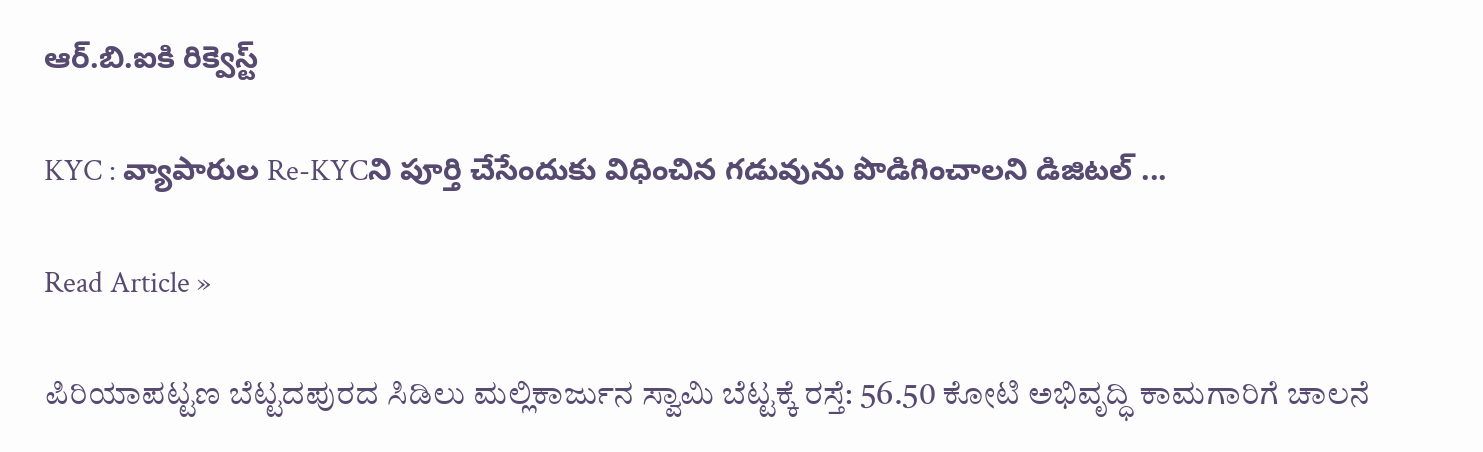ఆర్.బి.ఐకి రిక్వెస్ట్

KYC : వ్యాపారుల Re-KYCని పూర్తి చేసేందుకు విధించిన గడువును పొడిగించాలని డిజిటల్ ...

Read Article »

ಪಿರಿಯಾಪಟ್ಟಣ ಬೆಟ್ಟದಪುರದ ಸಿಡಿಲು ಮಲ್ಲಿಕಾರ್ಜುನ ಸ್ವಾಮಿ ಬೆಟ್ಟಕ್ಕೆ ರಸ್ತೆ: 56.50 ಕೋಟಿ ಅಭಿವೃದ್ಧಿ ಕಾಮಗಾರಿಗೆ ಚಾಲನೆ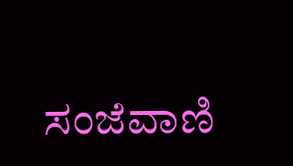ಸಂಜೆವಾಣಿ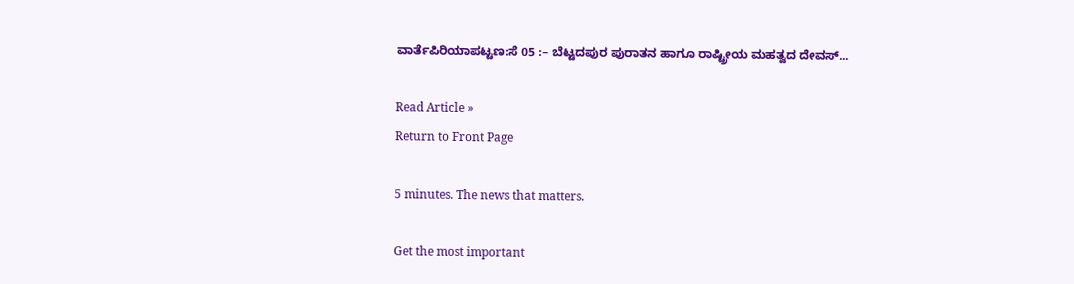ವಾರ್ತೆಪಿರಿಯಾಪಟ್ಟಣ:ಸೆ 05 :– ಬೆಟ್ಟದಪುರ ಪುರಾತನ ಹಾಗೂ ರಾಷ್ಟ್ರೀಯ ಮಹತ್ವದ ದೇವಸ್...

Read Article »
Return to Front Page

5 minutes. The news that matters.

Get the most important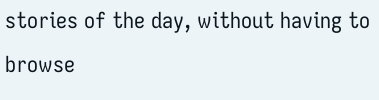stories of the day, without having to browse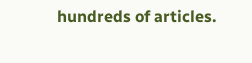hundreds of articles.